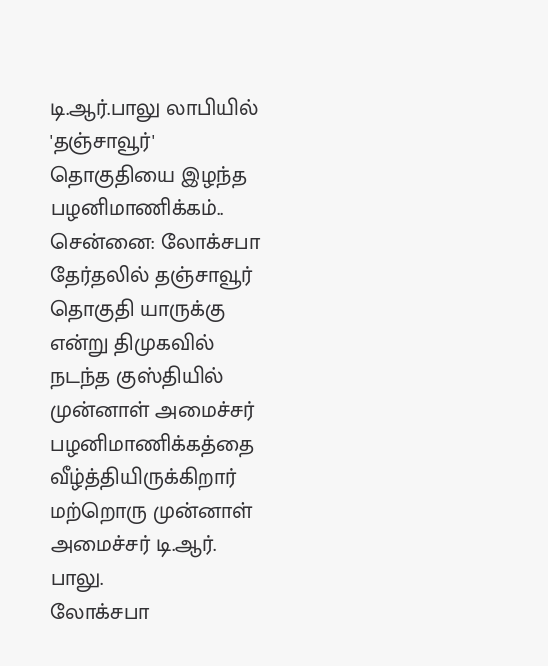டி.ஆர்.பாலு லாபியில் 'தஞ்சாவூர்' தொகுதியை இழந்த பழனிமாணிக்கம்..
சென்னை: லோக்சபா தேர்தலில் தஞ்சாவூர் தொகுதி யாருக்கு என்று திமுகவில் நடந்த குஸ்தியில் முன்னாள் அமைச்சர் பழனிமாணிக்கத்தை வீழ்த்தியிருக்கிறார் மற்றொரு முன்னாள் அமைச்சர் டி.ஆர். பாலு.
லோக்சபா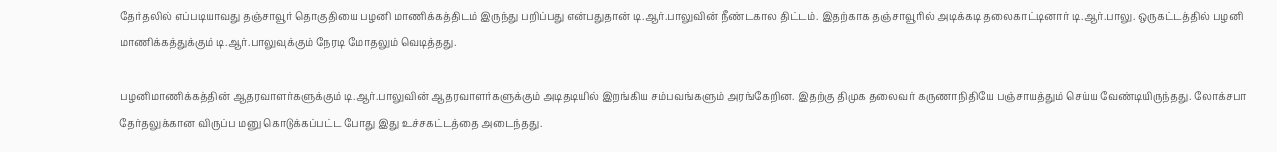தேர்தலில் எப்படியாவது தஞ்சாவூர் தொகுதியை பழனி மாணிக்கத்திடம் இருந்து பறிப்பது என்பதுதான் டி.ஆர்.பாலுவின் நீண்டகால திட்டம். இதற்காக தஞ்சாவூரில் அடிக்கடி தலைகாட்டினார் டி.ஆர்.பாலு. ஒருகட்டத்தில் பழனி மாணிக்கத்துக்கும் டி.ஆர்.பாலுவுக்கும் நேரடி மோதலும் வெடித்தது.

பழனிமாணிக்கத்தின் ஆதரவாளர்களுக்கும் டி.ஆர்.பாலுவின் ஆதரவாளர்களுக்கும் அடிதடியில் இறங்கிய சம்பவங்களும் அரங்கேறின. இதற்கு திமுக தலைவர் கருணாநிதியே பஞ்சாயத்தும் செய்ய வேண்டியிருந்தது. லோக்சபா தேர்தலுக்கான விருப்ப மனு கொடுக்கப்பட்ட போது இது உச்சகட்டத்தை அடைந்தது.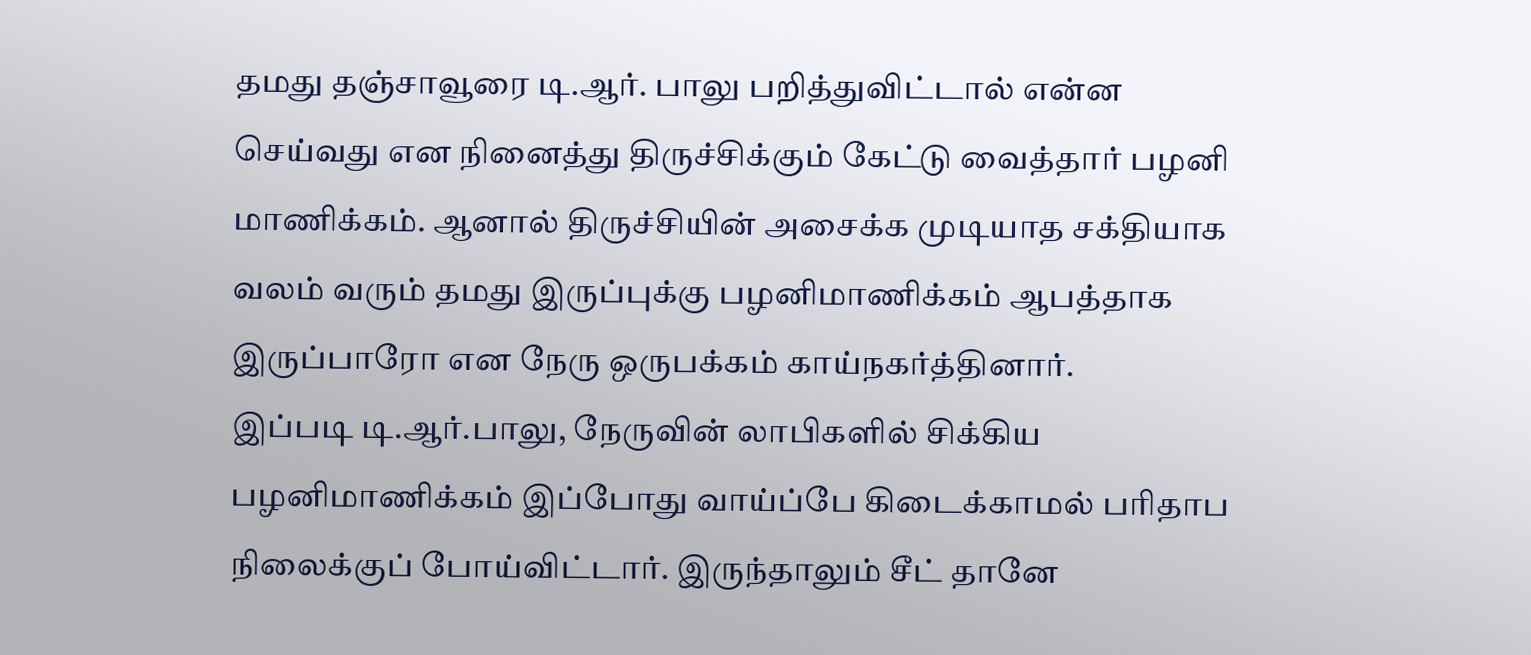தமது தஞ்சாவூரை டி.ஆர். பாலு பறித்துவிட்டால் என்ன செய்வது என நினைத்து திருச்சிக்கும் கேட்டு வைத்தார் பழனி மாணிக்கம். ஆனால் திருச்சியின் அசைக்க முடியாத சக்தியாக வலம் வரும் தமது இருப்புக்கு பழனிமாணிக்கம் ஆபத்தாக இருப்பாரோ என நேரு ஒருபக்கம் காய்நகர்த்தினார்.
இப்படி டி.ஆர்.பாலு, நேருவின் லாபிகளில் சிக்கிய பழனிமாணிக்கம் இப்போது வாய்ப்பே கிடைக்காமல் பரிதாப நிலைக்குப் போய்விட்டார். இருந்தாலும் சீட் தானே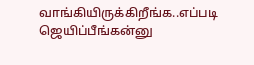வாங்கியிருக்கிறீங்க..எப்படி ஜெயிப்பீங்கன்னு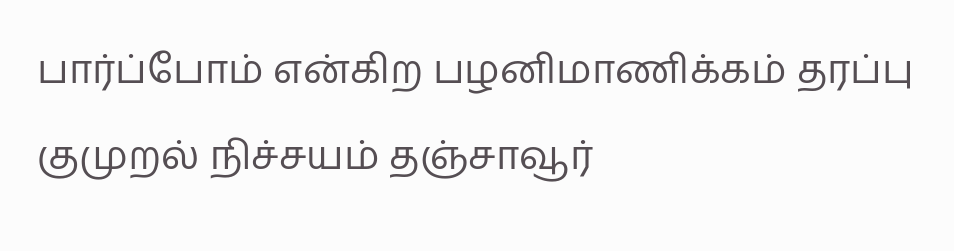பார்ப்போம் என்கிற பழனிமாணிக்கம் தரப்பு குமுறல் நிச்சயம் தஞ்சாவூர்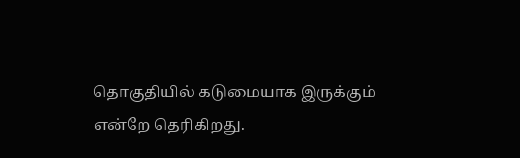தொகுதியில் கடுமையாக இருக்கும் என்றே தெரிகிறது.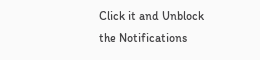Click it and Unblock the Notifications